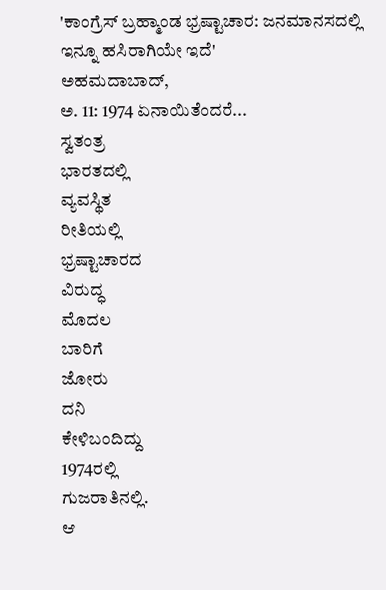'ಕಾಂಗ್ರೆಸ್ ಬ್ರಹ್ಮಾಂಡ ಭ್ರಷ್ಟಾಚಾರ: ಜನಮಾನಸದಲ್ಲಿ ಇನ್ನೂ ಹಸಿರಾಗಿಯೇ ಇದೆ'
ಅಹಮದಾಬಾದ್,
ಅ. 11: 1974 ಏನಾಯಿತೆಂದರೆ...
ಸ್ವತಂತ್ರ
ಭಾರತದಲ್ಲಿ
ವ್ಯವಸ್ಥಿತ
ರೀತಿಯಲ್ಲಿ
ಭ್ರಷ್ಟಾಚಾರದ
ವಿರುದ್ಧ
ಮೊದಲ
ಬಾರಿಗೆ
ಜೋರು
ದನಿ
ಕೇಳಿಬಂದಿದ್ದು
1974ರಲ್ಲಿ
ಗುಜರಾತಿನಲ್ಲಿ.
ಆ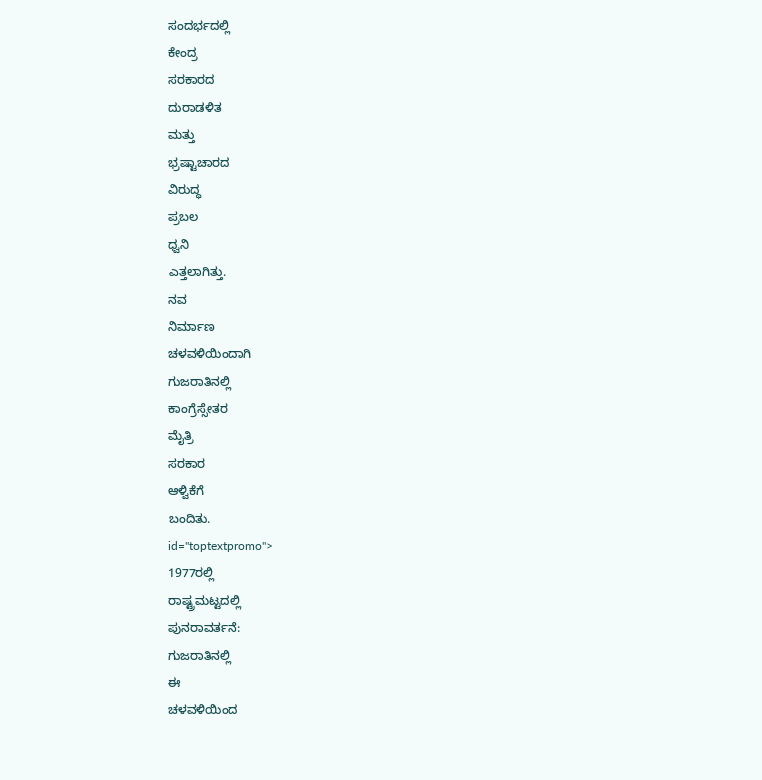ಸಂದರ್ಭದಲ್ಲಿ
ಕೇಂದ್ರ
ಸರಕಾರದ
ದುರಾಡಳಿತ
ಮತ್ತು
ಭ್ರಷ್ಟಾಚಾರದ
ವಿರುದ್ಧ
ಪ್ರಬಲ
ಧ್ವನಿ
ಎತ್ತಲಾಗಿತ್ತು.
ನವ
ನಿರ್ಮಾಣ
ಚಳವಳಿಯಿಂದಾಗಿ
ಗುಜರಾತಿನಲ್ಲಿ
ಕಾಂಗ್ರೆಸ್ಸೇತರ
ಮೈತ್ರಿ
ಸರಕಾರ
ಆಳ್ವಿಕೆಗೆ
ಬಂದಿತು.
id="toptextpromo">
1977ರಲ್ಲಿ
ರಾಷ್ಟ್ರಮಟ್ಟದಲ್ಲಿ
ಪುನರಾವರ್ತನೆ:
ಗುಜರಾತಿನಲ್ಲಿ
ಈ
ಚಳವಳಿಯಿಂದ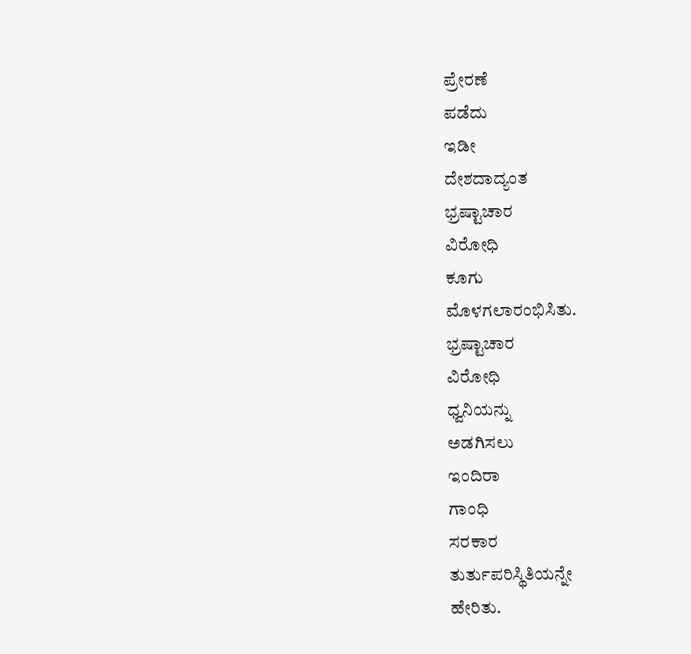ಪ್ರೇರಣೆ
ಪಡೆದು
ಇಡೀ
ದೇಶದಾದ್ಯಂತ
ಭ್ರಷ್ಟಾಚಾರ
ವಿರೋಧಿ
ಕೂಗು
ಮೊಳಗಲಾರಂಭಿಸಿತು.
ಭ್ರಷ್ಟಾಚಾರ
ವಿರೋಧಿ
ಧ್ವನಿಯನ್ನು
ಅಡಗಿಸಲು
ಇಂದಿರಾ
ಗಾಂಧಿ
ಸರಕಾರ
ತುರ್ತುಪರಿಸ್ಥಿತಿಯನ್ನೇ
ಹೇರಿತು.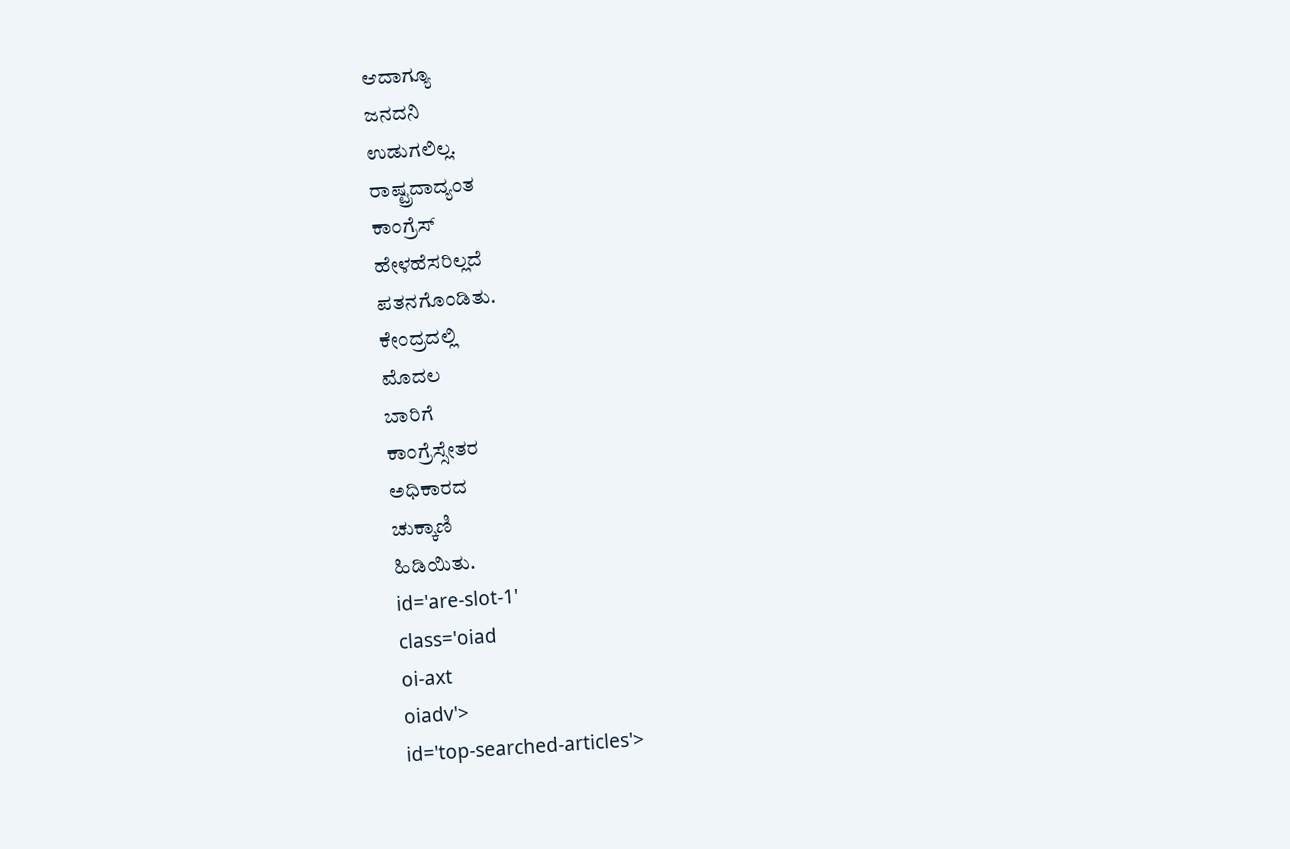ಆದಾಗ್ಯೂ
ಜನದನಿ
ಉಡುಗಲಿಲ್ಲ.
ರಾಷ್ಟ್ರದಾದ್ಯಂತ
ಕಾಂಗ್ರೆಸ್
ಹೇಳಹೆಸರಿಲ್ಲದೆ
ಪತನಗೊಂಡಿತು.
ಕೇಂದ್ರದಲ್ಲಿ
ಮೊದಲ
ಬಾರಿಗೆ
ಕಾಂಗ್ರೆಸ್ಸೇತರ
ಅಧಿಕಾರದ
ಚುಕ್ಕಾಣಿ
ಹಿಡಿಯಿತು.
id='are-slot-1'
class='oiad
oi-axt
oiadv'>
id='top-searched-articles'>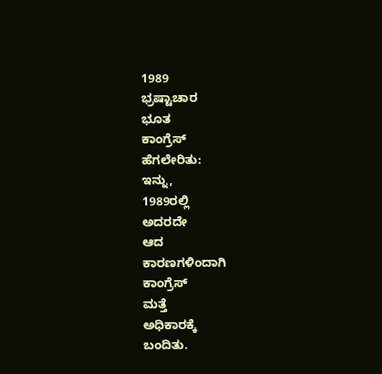1989
ಭ್ರಷ್ಟಾಚಾರ
ಭೂತ
ಕಾಂಗ್ರೆಸ್
ಹೆಗಲೇರಿತು:
ಇನ್ನು,
1989ರಲ್ಲಿ
ಅದರದೇ
ಆದ
ಕಾರಣಗಳಿಂದಾಗಿ
ಕಾಂಗ್ರೆಸ್
ಮತ್ತೆ
ಅಧಿಕಾರಕ್ಕೆ
ಬಂದಿತು.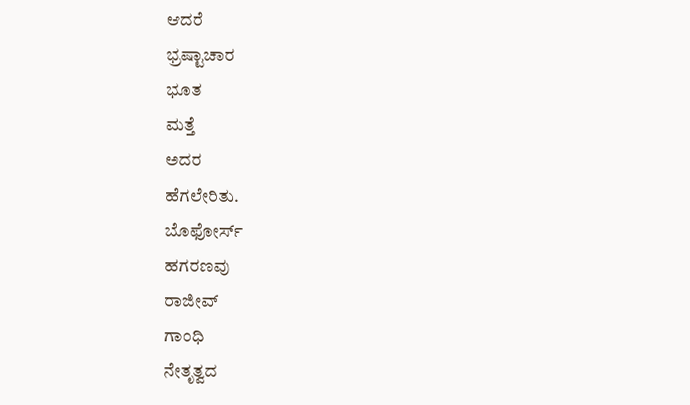ಆದರೆ
ಭ್ರಷ್ಟಾಚಾರ
ಭೂತ
ಮತ್ತೆ
ಅದರ
ಹೆಗಲೇರಿತು.
ಬೊಫೋರ್ಸ್
ಹಗರಣವು
ರಾಜೀವ್
ಗಾಂಧಿ
ನೇತೃತ್ವದ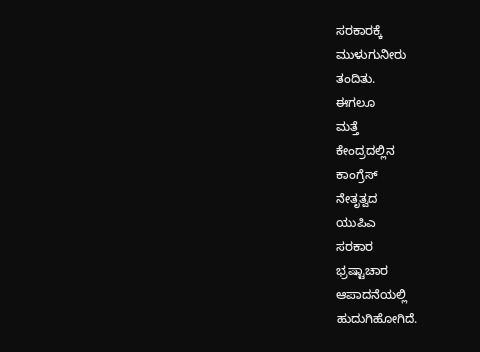ಸರಕಾರಕ್ಕೆ
ಮುಳುಗುನೀರು
ತಂದಿತು.
ಈಗಲೂ
ಮತ್ತೆ
ಕೇಂದ್ರದಲ್ಲಿನ
ಕಾಂಗ್ರೆಸ್
ನೇತೃತ್ವದ
ಯುಪಿಎ
ಸರಕಾರ
ಭ್ರಷ್ಟಾಚಾರ
ಆಪಾದನೆಯಲ್ಲಿ
ಹುದುಗಿಹೋಗಿದೆ.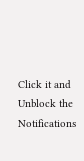Click it and Unblock the Notifications